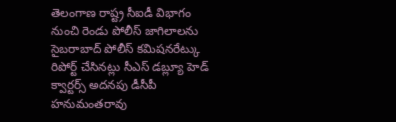తెలంగాణ రాష్ట్ర సీఐడీ విభాగం నుంచి రెండు పోలీస్ జాగిలాలను సైబరాబాద్ పోలీస్ కమిషనరేట్కు రిపోర్ట్ చేసినట్లు సీఎస్ డబ్ల్యూ హెడ్ క్వార్టర్స్ అదనపు డీసీపీ హనుమంతరావు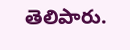తెలిపారు.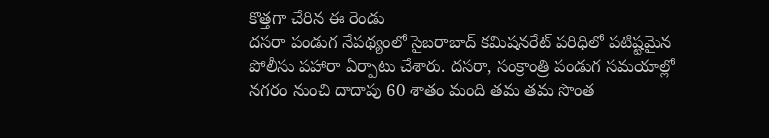కొత్తగా చేరిన ఈ రెండు
దసరా పండుగ నేపథ్యంలో సైబరాబాద్ కమిషనరేట్ పరిధిలో పటిష్టమైన పోలీసు పహారా ఏర్పాటు చేశారు. దసరా, సంక్రాంత్రి పండుగ సమయాల్లో నగరం నుంచి దాదాపు 60 శాతం మంది తమ తమ సొంత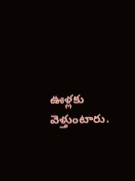ఊళ్లకు వెళ్తుంటారు.